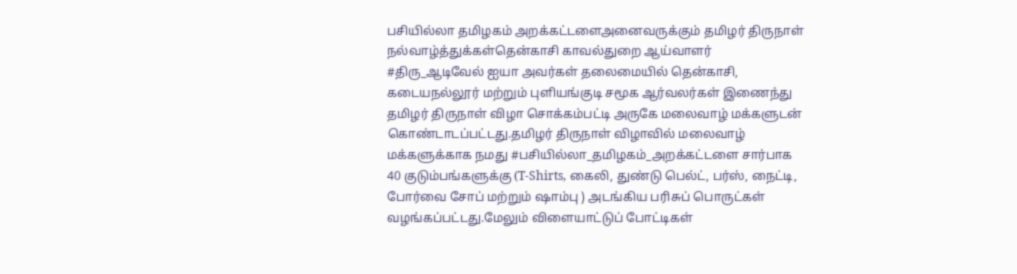பசியில்லா தமிழகம் அறக்கட்டளைஅனைவருக்கும் தமிழர் திருநாள் நல்வாழ்த்துக்கள்தென்காசி காவல்துறை ஆய்வாளர் #திரு_ஆடிவேல் ஐயா அவர்கள் தலைமையில் தென்காசி, கடையநல்லூர் மற்றும் புளியங்குடி சமூக ஆர்வலர்கள் இணைந்து தமிழர் திருநாள் விழா சொக்கம்பட்டி அருகே மலைவாழ் மக்களுடன் கொண்டாடப்பட்டது.தமிழர் திருநாள் விழாவில் மலைவாழ் மக்களுக்காக நமது #பசியில்லா_தமிழகம்_அறக்கட்டளை சார்பாக 40 குடும்பங்களுக்கு (T-Shirts, கைலி, துண்டு பெல்ட், பர்ஸ், நைட்டி, போர்வை சோப் மற்றும் ஷாம்பு ) அடங்கிய பரிசுப் பொருட்கள் வழங்கப்பட்டது.மேலும் விளையாட்டுப் போட்டிகள்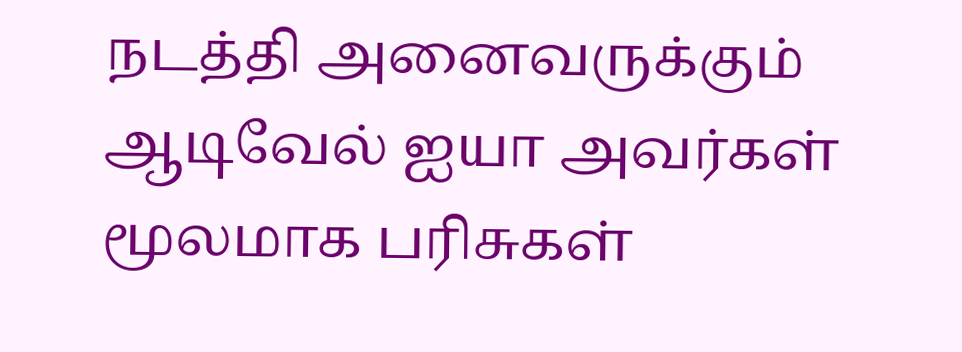நடத்தி அனைவருக்கும் ஆடிவேல் ஐயா அவர்கள் மூலமாக பரிசுகள்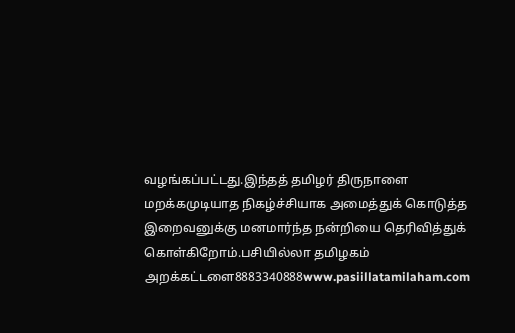வழங்கப்பட்டது.இந்தத் தமிழர் திருநாளை மறக்கமுடியாத நிகழ்ச்சியாக அமைத்துக் கொடுத்த இறைவனுக்கு மனமார்ந்த நன்றியை தெரிவித்துக் கொள்கிறோம்.பசியில்லா தமிழகம் அறக்கட்டளை8883340888www.pasiillatamilaham.com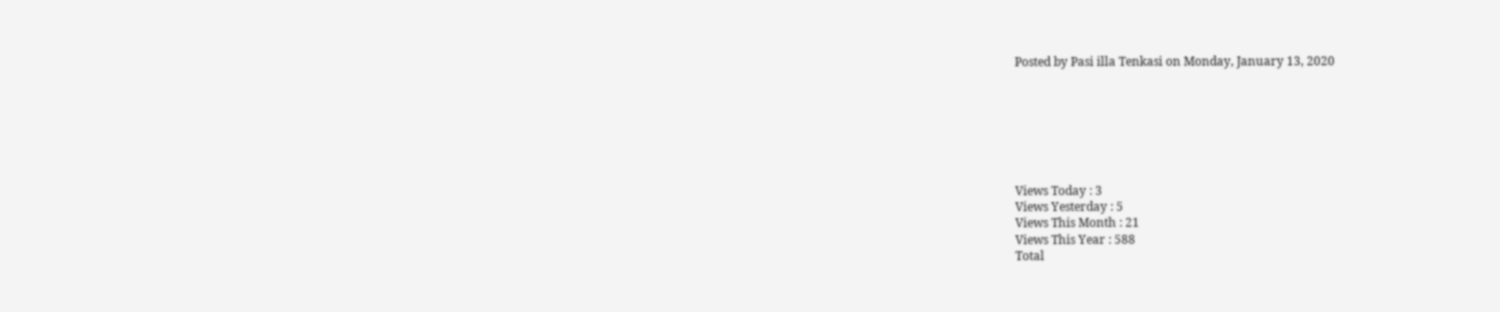Posted by Pasi illa Tenkasi on Monday, January 13, 2020







Views Today : 3
Views Yesterday : 5
Views This Month : 21
Views This Year : 588
Total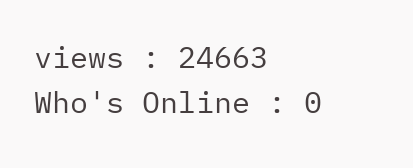views : 24663
Who's Online : 0